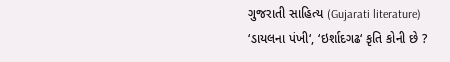ગુજરાતી સાહિત્ય (Gujarati literature)
‘ડાયલના પંખી‘, ‘ઇર્શાદગઢ‘ કૃતિ કોની છે ?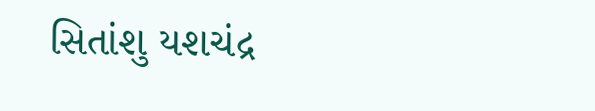સિતાંશુ યશચંદ્ર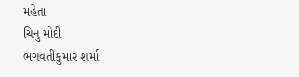મહેતા
ચિનુ મોદી
ભગવતીકુમાર શર્મા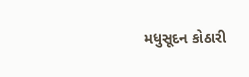મધુસૂદન કોઠારી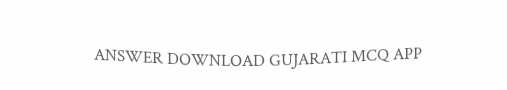ANSWER DOWNLOAD GUJARATI MCQ APP